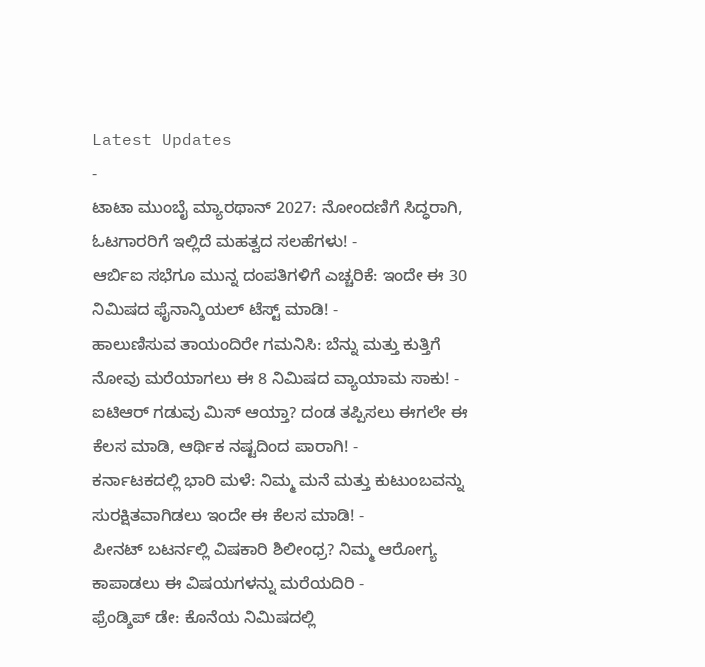Latest Updates
-
ಟಾಟಾ ಮುಂಬೈ ಮ್ಯಾರಥಾನ್ 2027: ನೋಂದಣಿಗೆ ಸಿದ್ಧರಾಗಿ, ಓಟಗಾರರಿಗೆ ಇಲ್ಲಿದೆ ಮಹತ್ವದ ಸಲಹೆಗಳು! -
ಆರ್ಬಿಐ ಸಭೆಗೂ ಮುನ್ನ ದಂಪತಿಗಳಿಗೆ ಎಚ್ಚರಿಕೆ: ಇಂದೇ ಈ 30 ನಿಮಿಷದ ಫೈನಾನ್ಶಿಯಲ್ ಟೆಸ್ಟ್ ಮಾಡಿ! -
ಹಾಲುಣಿಸುವ ತಾಯಂದಿರೇ ಗಮನಿಸಿ: ಬೆನ್ನು ಮತ್ತು ಕುತ್ತಿಗೆ ನೋವು ಮರೆಯಾಗಲು ಈ 8 ನಿಮಿಷದ ವ್ಯಾಯಾಮ ಸಾಕು! -
ಐಟಿಆರ್ ಗಡುವು ಮಿಸ್ ಆಯ್ತಾ? ದಂಡ ತಪ್ಪಿಸಲು ಈಗಲೇ ಈ ಕೆಲಸ ಮಾಡಿ, ಆರ್ಥಿಕ ನಷ್ಟದಿಂದ ಪಾರಾಗಿ! -
ಕರ್ನಾಟಕದಲ್ಲಿ ಭಾರಿ ಮಳೆ: ನಿಮ್ಮ ಮನೆ ಮತ್ತು ಕುಟುಂಬವನ್ನು ಸುರಕ್ಷಿತವಾಗಿಡಲು ಇಂದೇ ಈ ಕೆಲಸ ಮಾಡಿ! -
ಪೀನಟ್ ಬಟರ್ನಲ್ಲಿ ವಿಷಕಾರಿ ಶಿಲೀಂಧ್ರ? ನಿಮ್ಮ ಆರೋಗ್ಯ ಕಾಪಾಡಲು ಈ ವಿಷಯಗಳನ್ನು ಮರೆಯದಿರಿ -
ಫ್ರೆಂಡ್ಶಿಪ್ ಡೇ: ಕೊನೆಯ ನಿಮಿಷದಲ್ಲಿ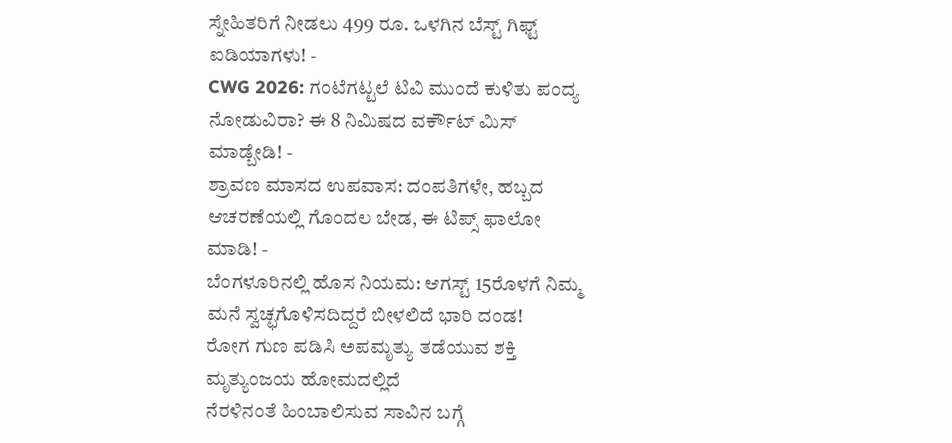ಸ್ನೇಹಿತರಿಗೆ ನೀಡಲು 499 ರೂ. ಒಳಗಿನ ಬೆಸ್ಟ್ ಗಿಫ್ಟ್ ಐಡಿಯಾಗಳು! -
CWG 2026: ಗಂಟೆಗಟ್ಟಲೆ ಟಿವಿ ಮುಂದೆ ಕುಳಿತು ಪಂದ್ಯ ನೋಡುವಿರಾ? ಈ 8 ನಿಮಿಷದ ವರ್ಕೌಟ್ ಮಿಸ್ ಮಾಡ್ಬೇಡಿ! -
ಶ್ರಾವಣ ಮಾಸದ ಉಪವಾಸ: ದಂಪತಿಗಳೇ, ಹಬ್ಬದ ಆಚರಣೆಯಲ್ಲಿ ಗೊಂದಲ ಬೇಡ, ಈ ಟಿಪ್ಸ್ ಫಾಲೋ ಮಾಡಿ! -
ಬೆಂಗಳೂರಿನಲ್ಲಿ ಹೊಸ ನಿಯಮ: ಆಗಸ್ಟ್ 15ರೊಳಗೆ ನಿಮ್ಮ ಮನೆ ಸ್ವಚ್ಛಗೊಳಿಸದಿದ್ದರೆ ಬೀಳಲಿದೆ ಭಾರಿ ದಂಡ!
ರೋಗ ಗುಣ ಪಡಿಸಿ ಅಪಮೃತ್ಯು ತಡೆಯುವ ಶಕ್ತಿ ಮೃತ್ಯುಂಜಯ ಹೋಮದಲ್ಲಿದೆ
ನೆರಳಿನಂತೆ ಹಿಂಬಾಲಿಸುವ ಸಾವಿನ ಬಗ್ಗೆ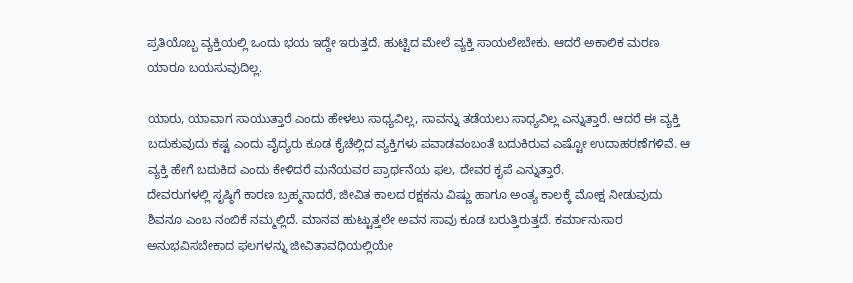ಪ್ರತಿಯೊಬ್ಬ ವ್ಯಕ್ತಿಯಲ್ಲಿ ಒಂದು ಭಯ ಇದ್ದೇ ಇರುತ್ತದೆ. ಹುಟ್ಟಿದ ಮೇಲೆ ವ್ಯಕ್ತಿ ಸಾಯಲೇಬೇಕು. ಆದರೆ ಅಕಾಲಿಕ ಮರಣ ಯಾರೂ ಬಯಸುವುದಿಲ್ಲ.

ಯಾರು, ಯಾವಾಗ ಸಾಯುತ್ತಾರೆ ಎಂದು ಹೇಳಲು ಸಾಧ್ಯವಿಲ್ಲ, ಸಾವನ್ನು ತಡೆಯಲು ಸಾಧ್ಯವಿಲ್ಲ ಎನ್ನುತ್ತಾರೆ. ಆದರೆ ಈ ವ್ಯಕ್ತಿ ಬದುಕುವುದು ಕಷ್ಟ ಎಂದು ವೈದ್ಯರು ಕೂಡ ಕೈಚೆಲ್ಲಿದ ವ್ಯಕ್ತಿಗಳು ಪವಾಡವಂಬಂತೆ ಬದುಕಿರುವ ಎಷ್ಟೋ ಉದಾಹರಣೆಗಳಿವೆ. ಆ ವ್ಯಕ್ತಿ ಹೇಗೆ ಬದುಕಿದ ಎಂದು ಕೇಳಿದರೆ ಮನೆಯವರ ಪ್ರಾರ್ಥನೆಯ ಫಲ, ದೇವರ ಕೃಪೆ ಎನ್ನುತ್ತಾರೆ.
ದೇವರುಗಳಲ್ಲಿ ಸೃಷ್ಠಿಗೆ ಕಾರಣ ಬ್ರಹ್ಮನಾದರೆ, ಜೀವಿತ ಕಾಲದ ರಕ್ಷಕನು ವಿಷ್ಣು ಹಾಗೂ ಅಂತ್ಯ ಕಾಲಕ್ಕೆ ಮೋಕ್ಷ ನೀಡುವುದು ಶಿವನೂ ಎಂಬ ನಂಬಿಕೆ ನಮ್ಮಲ್ಲಿದೆ. ಮಾನವ ಹುಟ್ಟುತ್ತಲೇ ಅವನ ಸಾವು ಕೂಡ ಬರುತ್ತಿರುತ್ತದೆ. ಕರ್ಮಾನುಸಾರ ಅನುಭವಿಸಬೇಕಾದ ಫಲಗಳನ್ನು ಜೀವಿತಾವಧಿಯಲ್ಲಿಯೇ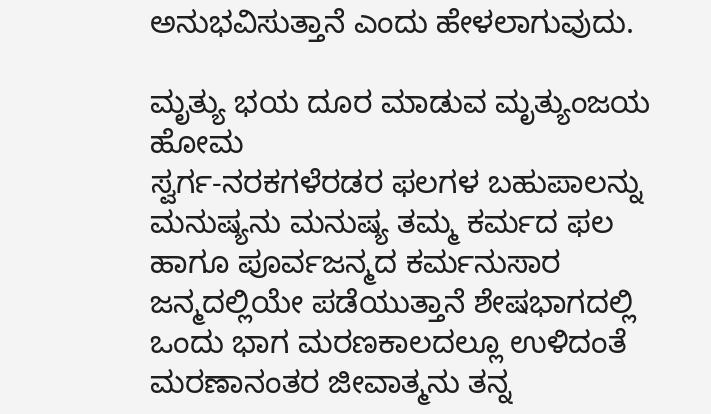ಅನುಭವಿಸುತ್ತಾನೆ ಎಂದು ಹೇಳಲಾಗುವುದು.

ಮೃತ್ಯು ಭಯ ದೂರ ಮಾಡುವ ಮೃತ್ಯುಂಜಯ ಹೋಮ
ಸ್ವರ್ಗ-ನರಕಗಳೆರಡರ ಫಲಗಳ ಬಹುಪಾಲನ್ನು ಮನುಷ್ಯನು ಮನುಷ್ಯ ತಮ್ಮ ಕರ್ಮದ ಫಲ ಹಾಗೂ ಪೂರ್ವಜನ್ಮದ ಕರ್ಮನುಸಾರ ಜನ್ಮದಲ್ಲಿಯೇ ಪಡೆಯುತ್ತಾನೆ ಶೇಷಭಾಗದಲ್ಲಿ ಒಂದು ಭಾಗ ಮರಣಕಾಲದಲ್ಲೂ ಉಳಿದಂತೆ ಮರಣಾನಂತರ ಜೀವಾತ್ಮನು ತನ್ನ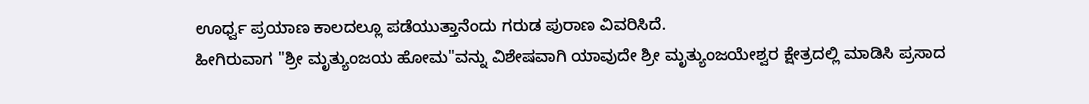ಊರ್ಧ್ವ ಪ್ರಯಾಣ ಕಾಲದಲ್ಲೂ ಪಡೆಯುತ್ತಾನೆಂದು ಗರುಡ ಪುರಾಣ ವಿವರಿಸಿದೆ.
ಹೀಗಿರುವಾಗ "ಶ್ರೀ ಮೃತ್ಯುಂಜಯ ಹೋಮ"ವನ್ನು ವಿಶೇಷವಾಗಿ ಯಾವುದೇ ಶ್ರೀ ಮೃತ್ಯುಂಜಯೇಶ್ವರ ಕ್ಷೇತ್ರದಲ್ಲಿ ಮಾಡಿಸಿ ಪ್ರಸಾದ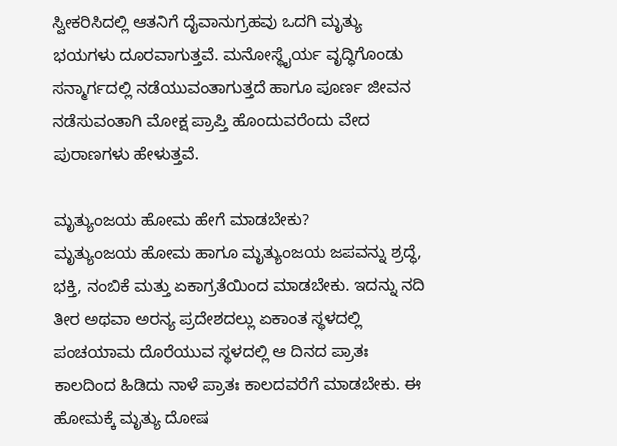ಸ್ವೀಕರಿಸಿದಲ್ಲಿ ಆತನಿಗೆ ದೈವಾನುಗ್ರಹವು ಒದಗಿ ಮೃತ್ಯು ಭಯಗಳು ದೂರವಾಗುತ್ತವೆ. ಮನೋಸ್ಥೈರ್ಯ ವೃದ್ಧಿಗೊಂಡು ಸನ್ಮಾರ್ಗದಲ್ಲಿ ನಡೆಯುವಂತಾಗುತ್ತದೆ ಹಾಗೂ ಪೂರ್ಣ ಜೀವನ ನಡೆಸುವಂತಾಗಿ ಮೋಕ್ಷ ಪ್ರಾಪ್ತಿ ಹೊಂದುವರೆಂದು ವೇದ ಪುರಾಣಗಳು ಹೇಳುತ್ತವೆ.

ಮೃತ್ಯುಂಜಯ ಹೋಮ ಹೇಗೆ ಮಾಡಬೇಕು?
ಮೃತ್ಯುಂಜಯ ಹೋಮ ಹಾಗೂ ಮೃತ್ಯುಂಜಯ ಜಪವನ್ನು ಶ್ರದ್ಧೆ, ಭಕ್ತಿ, ನಂಬಿಕೆ ಮತ್ತು ಏಕಾಗ್ರತೆಯಿಂದ ಮಾಡಬೇಕು. ಇದನ್ನು ನದಿ ತೀರ ಅಥವಾ ಅರನ್ಯ ಪ್ರದೇಶದಲ್ಲು ಏಕಾಂತ ಸ್ಥಳದಲ್ಲಿ ಪಂಚಯಾಮ ದೊರೆಯುವ ಸ್ಥಳದಲ್ಲಿ ಆ ದಿನದ ಪ್ರಾತಃ ಕಾಲದಿಂದ ಹಿಡಿದು ನಾಳೆ ಪ್ರಾತಃ ಕಾಲದವರೆಗೆ ಮಾಡಬೇಕು. ಈ ಹೋಮಕ್ಕೆ ಮೃತ್ಯು ದೋಷ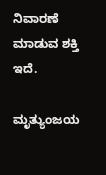ನಿವಾರಣೆ ಮಾಡುವ ಶಕ್ತಿ ಇದೆ.

ಮೃತ್ಯುಂಜಯ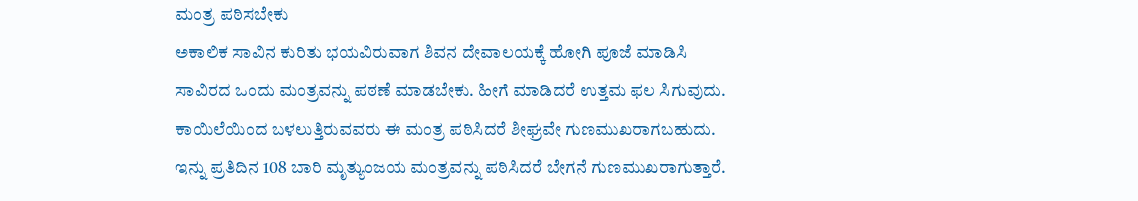ಮಂತ್ರ ಪಠಿಸಬೇಕು
ಅಕಾಲಿಕ ಸಾವಿನ ಕುರಿತು ಭಯವಿರುವಾಗ ಶಿವನ ದೇವಾಲಯಕ್ಕೆ ಹೋಗಿ ಪೂಜೆ ಮಾಡಿಸಿ ಸಾವಿರದ ಒಂದು ಮಂತ್ರವನ್ನು ಪಠಣೆ ಮಾಡಬೇಕು. ಹೀಗೆ ಮಾಡಿದರೆ ಉತ್ತಮ ಫಲ ಸಿಗುವುದು. ಕಾಯಿಲೆಯಿಂದ ಬಳಲುತ್ತಿರುವವರು ಈ ಮಂತ್ರ ಪಠಿಸಿದರೆ ಶೀಘ್ರವೇ ಗುಣಮುಖರಾಗಬಹುದು.
ಇನ್ನು ಪ್ರತಿದಿನ 108 ಬಾರಿ ಮೃತ್ಯುಂಜಯ ಮಂತ್ರವನ್ನು ಪಠಿಸಿದರೆ ಬೇಗನೆ ಗುಣಮುಖರಾಗುತ್ತಾರೆ.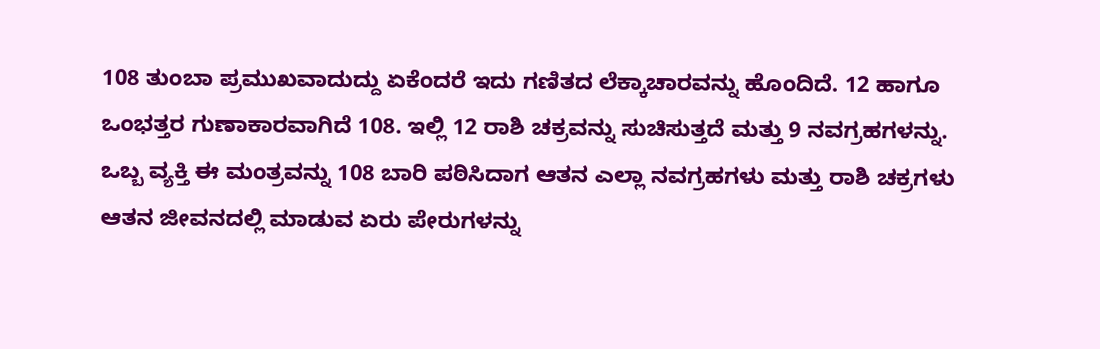108 ತುಂಬಾ ಪ್ರಮುಖವಾದುದ್ದು ಏಕೆಂದರೆ ಇದು ಗಣಿತದ ಲೆಕ್ಕಾಚಾರವನ್ನು ಹೊಂದಿದೆ. 12 ಹಾಗೂ ಒಂಭತ್ತರ ಗುಣಾಕಾರವಾಗಿದೆ 108. ಇಲ್ಲಿ 12 ರಾಶಿ ಚಕ್ರವನ್ನು ಸುಚಿಸುತ್ತದೆ ಮತ್ತು 9 ನವಗ್ರಹಗಳನ್ನು. ಒಬ್ಬ ವ್ಯಕ್ತಿ ಈ ಮಂತ್ರವನ್ನು 108 ಬಾರಿ ಪಠಿಸಿದಾಗ ಆತನ ಎಲ್ಲಾ ನವಗ್ರಹಗಳು ಮತ್ತು ರಾಶಿ ಚಕ್ರಗಳು ಆತನ ಜೀವನದಲ್ಲಿ ಮಾಡುವ ಏರು ಪೇರುಗಳನ್ನು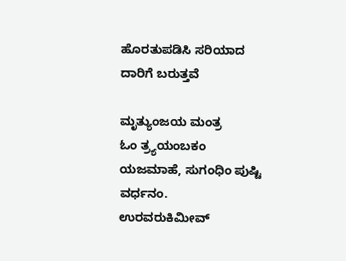ಹೊರತುಪಡಿಸಿ ಸರಿಯಾದ ದಾರಿಗೆ ಬರುತ್ತವೆ

ಮೃತ್ಯುಂಜಯ ಮಂತ್ರ
ಓಂ ತ್ರ್ಯಯಂಬಕಂ ಯಜಮಾಹೆ, ಸುಗಂಧಿಂ ಪುಷ್ಟಿ ವರ್ಧನಂ.
ಉರವರುಕಿಮೀವ್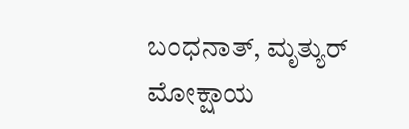ಬಂಧನಾತ್, ಮೃತ್ಯುರ್ ಮೋಕ್ಷಾಯ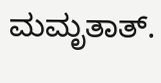ಮಮೃತಾತ್.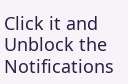Click it and Unblock the Notifications